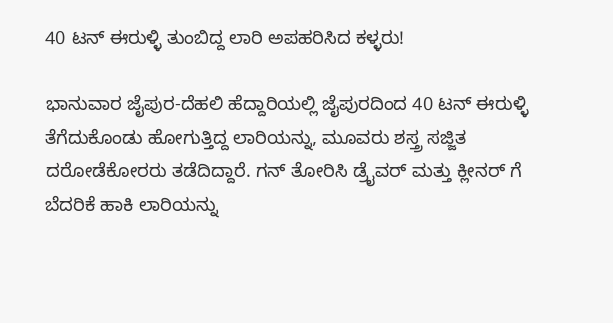40 ಟನ್ ಈರುಳ್ಳಿ ತುಂಬಿದ್ದ ಲಾರಿ ಅಪಹರಿಸಿದ ಕಳ್ಳರು!

ಭಾನುವಾರ ಜೈಪುರ-ದೆಹಲಿ ಹೆದ್ದಾರಿಯಲ್ಲಿ ಜೈಪುರದಿಂದ 40 ಟನ್ ಈರುಳ್ಳಿ ತೆಗೆದುಕೊಂಡು ಹೋಗುತ್ತಿದ್ದ ಲಾರಿಯನ್ನು, ಮೂವರು ಶಸ್ತ್ರ ಸಜ್ಜಿತ ದರೋಡೆಕೋರರು ತಡೆದಿದ್ದಾರೆ. ಗನ್ ತೋರಿಸಿ ಡ್ರೈವರ್ ಮತ್ತು ಕ್ಲೀನರ್ ಗೆ ಬೆದರಿಕೆ ಹಾಕಿ ಲಾರಿಯನ್ನು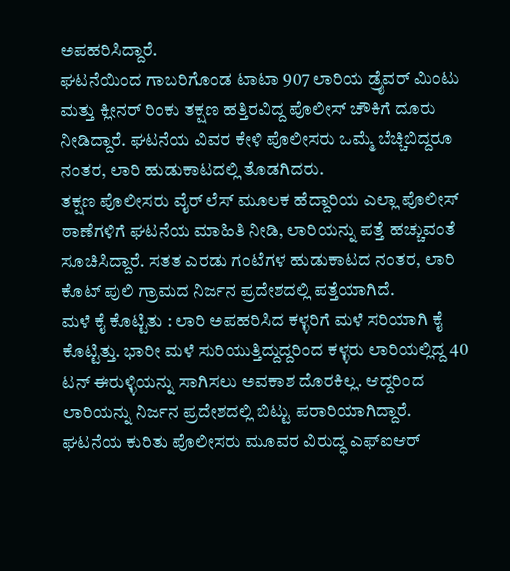ಅಪಹರಿಸಿದ್ದಾರೆ.
ಘಟನೆಯಿಂದ ಗಾಬರಿಗೊಂಡ ಟಾಟಾ 907 ಲಾರಿಯ ಡ್ರೈವರ್ ಮಿಂಟು ಮತ್ತು ಕ್ಲೀನರ್ ರಿಂಕು ತಕ್ಷಣ ಹತ್ತಿರವಿದ್ದ ಪೊಲೀಸ್ ಚೌಕಿಗೆ ದೂರು ನೀಡಿದ್ದಾರೆ. ಘಟನೆಯ ವಿವರ ಕೇಳಿ ಪೊಲೀಸರು ಒಮ್ಮೆ ಬೆಚ್ಚಿಬಿದ್ದರೂ ನಂತರ, ಲಾರಿ ಹುಡುಕಾಟದಲ್ಲಿ ತೊಡಗಿದರು.
ತಕ್ಷಣ ಪೊಲೀಸರು ವೈರ್ ಲೆಸ್ ಮೂಲಕ ಹೆದ್ದಾರಿಯ ಎಲ್ಲಾ ಪೊಲೀಸ್ ಠಾಣೆಗಳಿಗೆ ಘಟನೆಯ ಮಾಹಿತಿ ನೀಡಿ, ಲಾರಿಯನ್ನು ಪತ್ತೆ ಹಚ್ಚುವಂತೆ ಸೂಚಿಸಿದ್ದಾರೆ. ಸತತ ಎರಡು ಗಂಟೆಗಳ ಹುಡುಕಾಟದ ನಂತರ, ಲಾರಿ ಕೊಟ್ ಪುಲಿ ಗ್ರಾಮದ ನಿರ್ಜನ ಪ್ರದೇಶದಲ್ಲಿ ಪತ್ತೆಯಾಗಿದೆ.
ಮಳೆ ಕೈ ಕೊಟ್ಟಿತು : ಲಾರಿ ಅಪಹರಿಸಿದ ಕಳ್ಳರಿಗೆ ಮಳೆ ಸರಿಯಾಗಿ ಕೈ ಕೊಟ್ಟಿತ್ತು. ಭಾರೀ ಮಳೆ ಸುರಿಯುತ್ತಿದ್ದುದ್ದರಿಂದ ಕಳ್ಳರು ಲಾರಿಯಲ್ಲಿದ್ದ 40 ಟನ್ ಈರುಳ್ಳಿಯನ್ನು ಸಾಗಿಸಲು ಅವಕಾಶ ದೊರಕಿಲ್ಲ. ಆದ್ದರಿಂದ ಲಾರಿಯನ್ನು ನಿರ್ಜನ ಪ್ರದೇಶದಲ್ಲಿ ಬಿಟ್ಟು ಪರಾರಿಯಾಗಿದ್ದಾರೆ.
ಘಟನೆಯ ಕುರಿತು ಪೊಲೀಸರು ಮೂವರ ವಿರುದ್ಧ ಎಫ್ಐಆರ್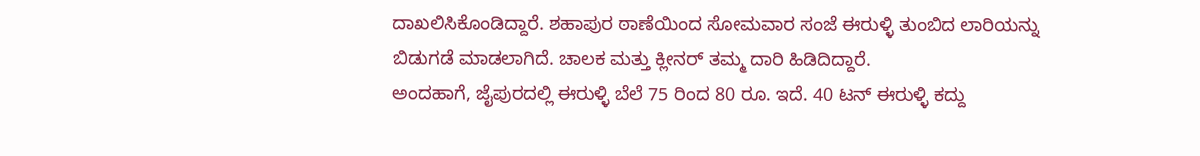ದಾಖಲಿಸಿಕೊಂಡಿದ್ದಾರೆ. ಶಹಾಪುರ ಠಾಣೆಯಿಂದ ಸೋಮವಾರ ಸಂಜೆ ಈರುಳ್ಳಿ ತುಂಬಿದ ಲಾರಿಯನ್ನು ಬಿಡುಗಡೆ ಮಾಡಲಾಗಿದೆ. ಚಾಲಕ ಮತ್ತು ಕ್ಲೀನರ್ ತಮ್ಮ ದಾರಿ ಹಿಡಿದಿದ್ದಾರೆ.
ಅಂದಹಾಗೆ, ಜೈಪುರದಲ್ಲಿ ಈರುಳ್ಳಿ ಬೆಲೆ 75 ರಿಂದ 80 ರೂ. ಇದೆ. 40 ಟನ್ ಈರುಳ್ಳಿ ಕದ್ದು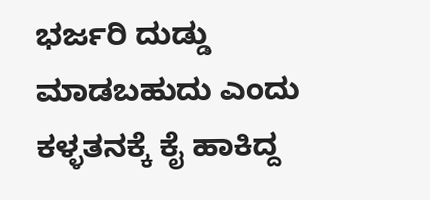ಭರ್ಜರಿ ದುಡ್ಡು ಮಾಡಬಹುದು ಎಂದು ಕಳ್ಳತನಕ್ಕೆ ಕೈ ಹಾಕಿದ್ದ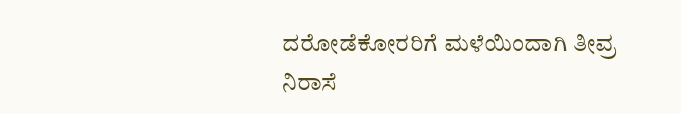ದರೋಡೆಕೋರರಿಗೆ ಮಳೆಯಿಂದಾಗಿ ತೀವ್ರ ನಿರಾಸೆ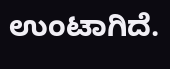ಉಂಟಾಗಿದೆ.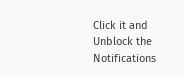Click it and Unblock the Notifications